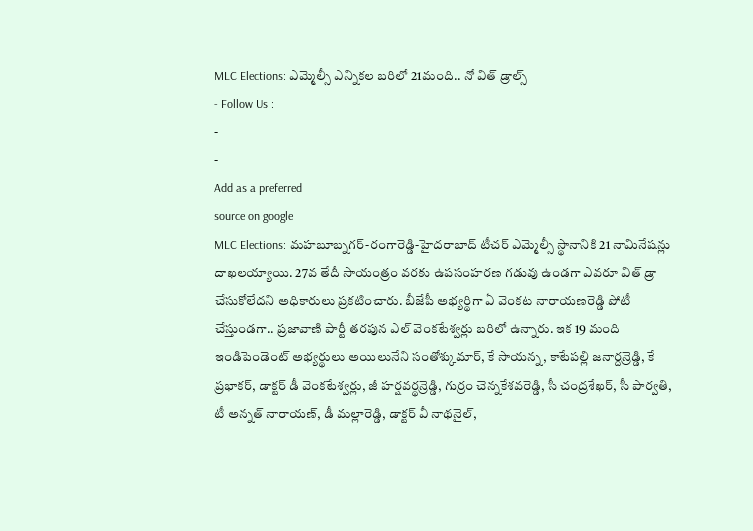MLC Elections: ఎమ్మెల్సీ ఎన్నికల బరిలో 21మంది.. నో విత్ డ్రాల్స్
- Follow Us :
-
-
Add as a preferred
source on google
MLC Elections: మహబూబ్నగర్-రంగారెడ్డి-హైదరాబాద్ టీచర్ ఎమ్మెల్సీ స్థానానికి 21 నామినేషన్లు దాఖలయ్యాయి. 27వ తేదీ సాయంత్రం వరకు ఉపసంహరణ గడువు ఉండగా ఎవరూ విత్ డ్రా చేసుకోలేదని అధికారులు ప్రకటించారు. బీజేపీ అభ్యర్థిగా ఏ వెంకట నారాయణరెడ్డి పోటీ చేస్తుండగా.. ప్రజావాణి పార్టీ తరపున ఎల్ వెంకటేశ్వర్లు బరిలో ఉన్నారు. ఇక 19 మంది ఇండిపెండెంట్ అభ్యర్థులు అయిలునేని సంతోశ్కుమార్, కే సాయన్న, కాటేపల్లి జనార్దన్రెడ్డి, కే ప్రభాకర్, డాక్టర్ డీ వెంకటేశ్వర్లు, జీ హర్షవర్థన్రెడ్డి, గుర్రం చెన్నకేశవరెడ్డి, సీ చంద్రశేఖర్, సీ పార్వతి, టీ అన్నత్ నారాయణ్, డీ మల్లారెడ్డి, డాక్టర్ వీ నాథనైల్,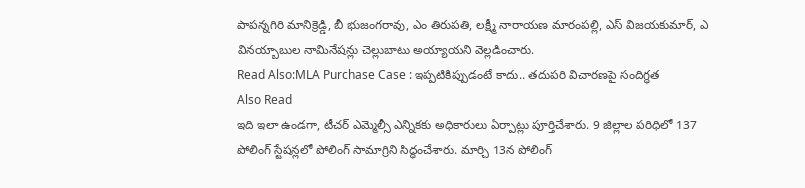పాపన్నగిరి మానిక్రెడ్డి, బీ భుజంగరావు, ఎం తిరుపతి, లక్ష్మీ నారాయణ మారంపల్లి, ఎస్ విజయకుమార్, ఎ వినయ్బాబుల నామినేషన్లు చెల్లుబాటు అయ్యాయని వెల్లడించారు.
Read Also:MLA Purchase Case : ఇప్పటికిప్పుడంటే కాదు.. తదుపరి విచారణపై సందిగ్ధత
Also Read
ఇది ఇలా ఉండగా, టీచర్ ఎమ్మెల్సీ ఎన్నికకు అధికారులు ఏర్పాట్లు పూర్తిచేశారు. 9 జిల్లాల పరిధిలో 137 పోలింగ్ స్టేషన్లలో పోలింగ్ సామాగ్రిని సిద్ధంచేశారు. మార్చి 13న పోలింగ్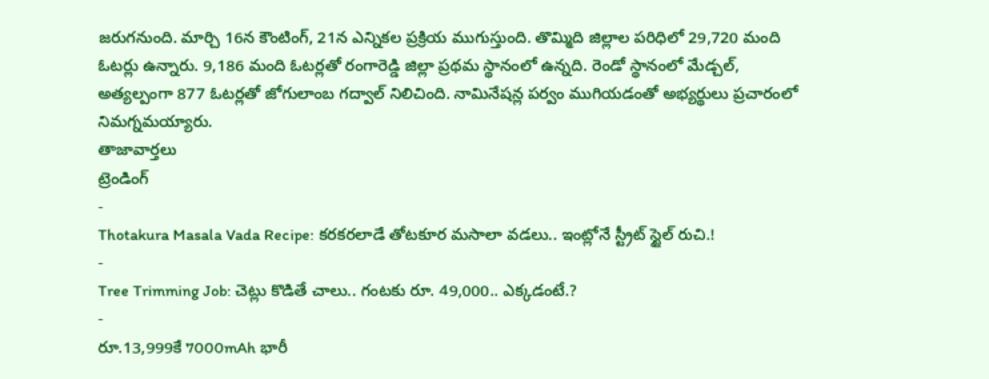జరుగనుంది. మార్చి 16న కౌంటింగ్, 21న ఎన్నికల ప్రక్రియ ముగుస్తుంది. తొమ్మిది జిల్లాల పరిధిలో 29,720 మంది ఓటర్లు ఉన్నారు. 9,186 మంది ఓటర్లతో రంగారెడ్డి జిల్లా ప్రథమ స్థానంలో ఉన్నది. రెండో స్థానంలో మేడ్చల్, అత్యల్పంగా 877 ఓటర్లతో జోగులాంబ గద్వాల్ నిలిచింది. నామినేషన్ల పర్వం ముగియడంతో అభ్యర్థులు ప్రచారంలో నిమగ్నమయ్యారు.
తాజావార్తలు
ట్రెండింగ్
-
Thotakura Masala Vada Recipe: కరకరలాడే తోటకూర మసాలా వడలు.. ఇంట్లోనే స్ట్రీట్ స్టైల్ రుచి.!
-
Tree Trimming Job: చెట్లు కొడితే చాలు.. గంటకు రూ. 49,000.. ఎక్కడంటే.?
-
రూ.13,999కే 7000mAh భారీ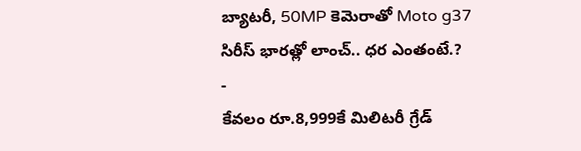బ్యాటరీ, 50MP కెమెరాతో Moto g37 సిరీస్ భారత్లో లాంచ్.. ధర ఎంతంటే.?
-
కేవలం రూ.8,999కే మిలిటరీ గ్రేడ్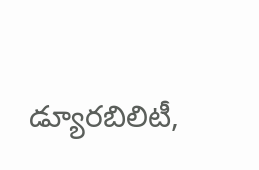డ్యూరబిలిటీ,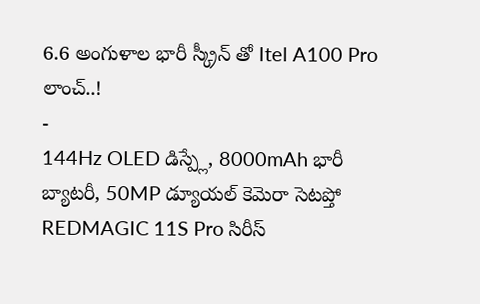6.6 అంగుళాల భారీ స్క్రీన్ తో Itel A100 Pro లాంచ్..!
-
144Hz OLED డిస్ప్లే, 8000mAh భారీ బ్యాటరీ, 50MP డ్యూయల్ కెమెరా సెటప్తో REDMAGIC 11S Pro సిరీస్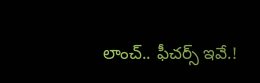లాంచ్.. ఫీచర్స్ ఇవే.!